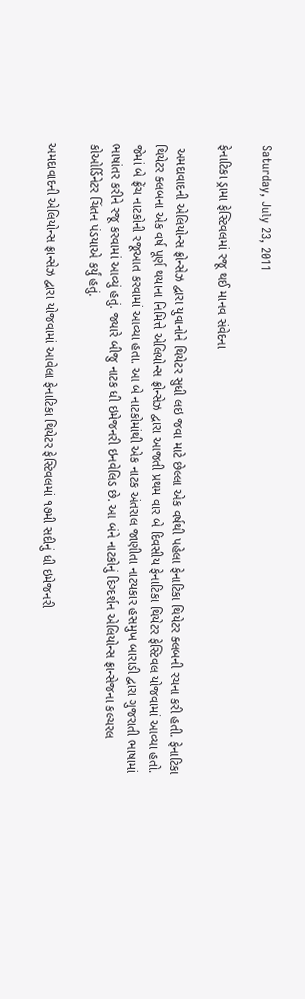Saturday, July 23, 2011

ફેનાટિકા ડ્રામા ફેસ્ટિવલમાં રજૂ થઈ માનવ સંવેદના

 અમદાવાદની એલિયોન્સ ફ્રોન્સેઝ દ્વારા યુવાનોને થિયેટર સુધી લઇ જવા માટે છેલ્લા એક વર્ષથી પહેલા ફેનાટિકા થિયેટર ક્લબની રચના કરી હતી. ફેનાટિકા થિયેટર ક્લબના એક વર્ષ પૂર્ણ થયાના નિમિત્તે એલિયોન્સ ફ્રોન્સેઝ દ્વારા આજતી પ્રથમ વાર બે દિવસીય ફેનાટિકા થિયેટર ફેસ્ટિવલ યોજવામાં આવ્યા હતો. જેમાં બે ફ્રેંચ નાટકોની રજૂઆત કરવામાં આવ્યા હતા. આ બે નાટકોમાંથી એક નાટક અંતરાલ જાણીતા નાટયકાર હસમુખ બારાડી દ્વારા ગુજરાતી ભાષામાં ભાષાંતર કરીને રજૂ કરવામાં આવ્યું હતું. જ્યારે બીજુ નાટક ધી ઇમેજનરી ઇનવેલિડ છે. આ બંને નાટકોનું દિગ્દર્શન એલિયોન્સ ફ્રાન્સેજના કલ્ચરલ કોઓર્ડિનેટર ચિંતન પંડયાએ કર્યું હતું.

અમદાવાદની એલિયોન્સ ફ્રાન્સેઝ દ્વારા યોજવામાં આવેલા ફેનાટિકા થિયેટર ફેસ્ટિવલમાં ૧૭મી સદીનું ધી ઇમેજનરી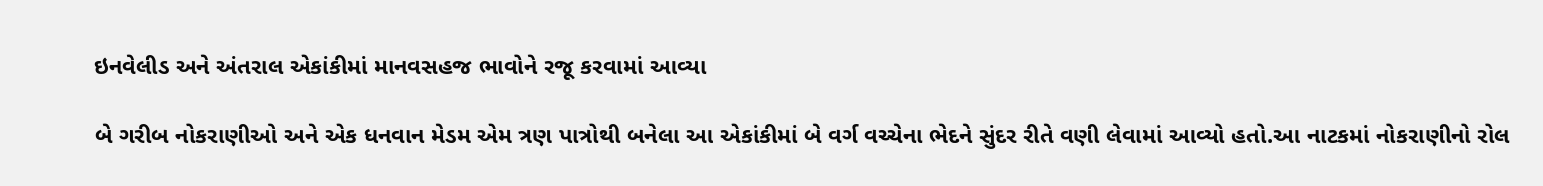ઇનવેલીડ અને અંતરાલ એકાંકીમાં માનવસહજ ભાવોને રજૂ કરવામાં આવ્યા

બે ગરીબ નોકરાણીઓ અને એક ધનવાન મેડમ એમ ત્રણ પાત્રોથી બનેલા આ એકાંકીમાં બે વર્ગ વચ્ચેના ભેદને સુંદર રીતે વણી લેવામાં આવ્યો હતો.આ નાટકમાં નોકરાણીનો રોલ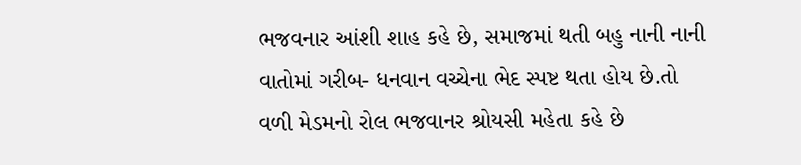ભજવનાર આંશી શાહ કહે છે, સમાજમાં થતી બહુ નાની નાની વાતોમાં ગરીબ- ધનવાન વચ્ચેના ભેદ સ્પષ્ટ થતા હોય છે.તો વળી મેડમનો રોલ ભજવાનર શ્રોયસી મહેતા કહે છે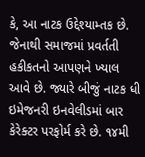કે, આ નાટક ઉદ્દેશ્યામ્તક છે. જેનાથી સમાજમાં પ્રવર્તતી હકીકતનો આપણને ખ્યાલ આવે છે. જ્યારે બીજું નાટક ધી ઇમેજનરી ઇનવેલીડમાં બાર કેરેક્ટર પરફોર્મ કરે છે. ૧૪મી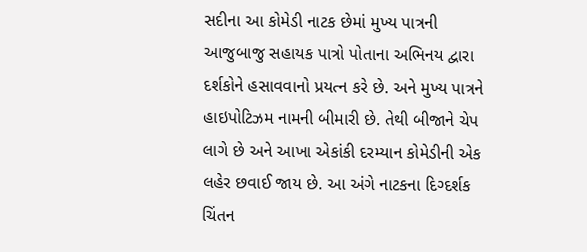સદીના આ કોમેડી નાટક છેમાં મુખ્ય પાત્રની આજુબાજુ સહાયક પાત્રો પોતાના અભિનય દ્વારા દર્શકોને હસાવવાનો પ્રયત્ન કરે છે. અને મુખ્ય પાત્રને હાઇપોટિઝમ નામની બીમારી છે. તેથી બીજાને ચેપ લાગે છે અને આખા એકાંકી દરમ્યાન કોમેડીની એક લહેર છવાઈ જાય છે. આ અંગે નાટકના દિગ્દર્શક ચિંતન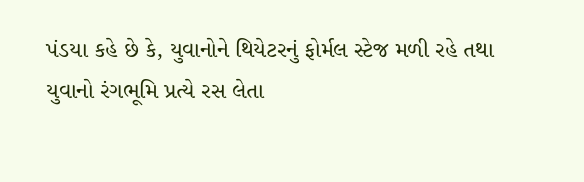પંડયા કહે છે કે, યુવાનોને થિયેટરનું ફોર્મલ સ્ટેજ મળી રહે તથા યુવાનો રંગભૂમિ પ્રત્યે રસ લેતા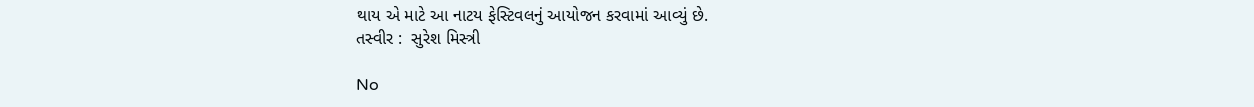થાય એ માટે આ નાટય ફેસ્ટિવલનું આયોજન કરવામાં આવ્યું છે.
તસ્વીર :  સુરેશ મિસ્ત્રી

No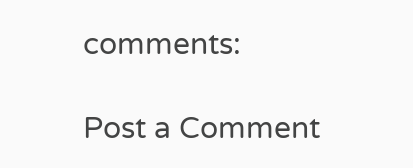comments:

Post a Comment